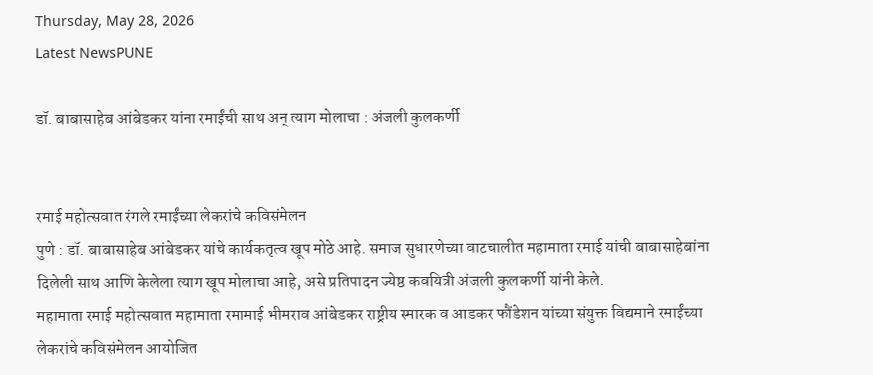Thursday, May 28, 2026
Latest NewsPUNE

डॉ. बाबासाहेब आंबेडकर यांना रमाईंची साथ अन् त्याग मोलाचा : अंजली कुलकर्णी


रमाई महोत्सवात रंगले रमाईंच्या लेकरांचे कविसंमेलन
पुणे : डॉ. बाबासाहेब आंबेडकर यांचे कार्यकतृत्व खूप मोठे आहे. समाज सुधारणेच्या वाटचालीत महामाता रमाई यांची बाबासाहेबांना दिलेली साथ आणि केलेला त्याग खूप मोलाचा आहे, असे प्रतिपादन ज्येष्ठ कवयित्री अंजली कुलकर्णी यांनी केले.
महामाता रमाई महोत्सवात महामाता रमामाई भीमराव आंबेडकर राष्ट्रीय स्मारक व आडकर फौंडेशन यांच्या संयुक्त विद्यमाने रमाईंच्या लेकरांचे कविसंमेलन आयोजित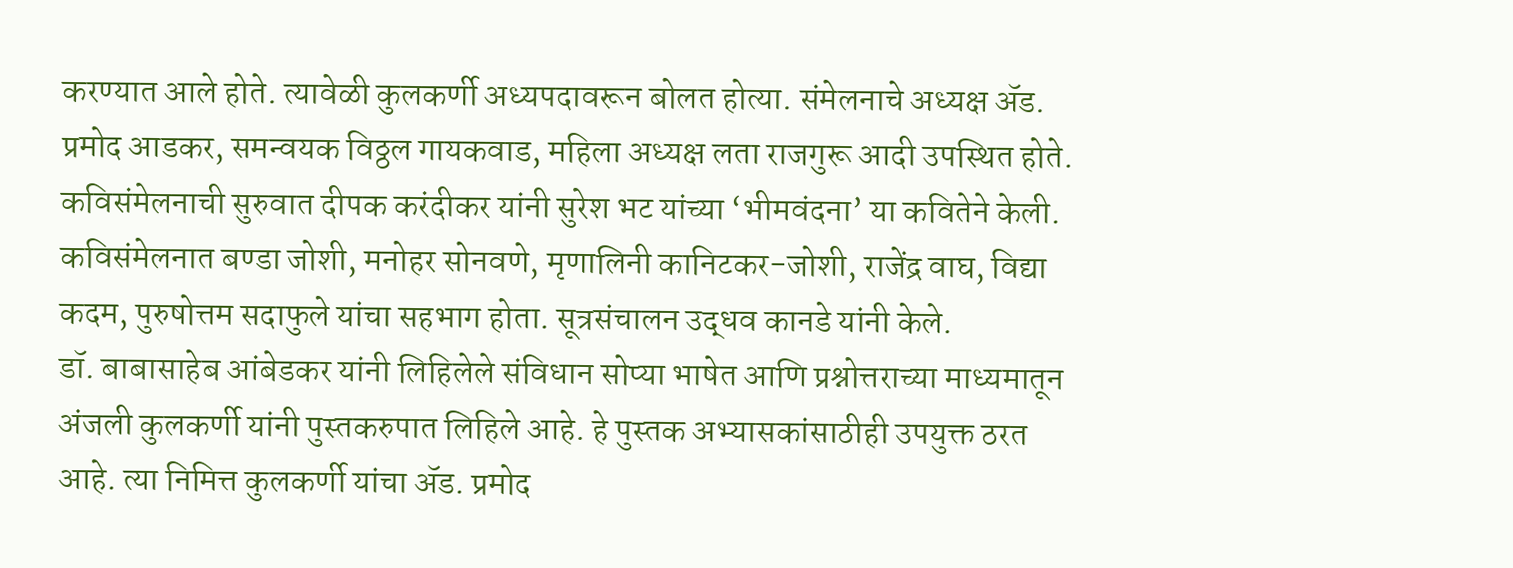करण्यात आले होते. त्यावेळी कुलकर्णी अध्यपदावरून बोलत होत्या. संमेलनाचे अध्यक्ष ॲड. प्रमोद आडकर, समन्वयक विठ्ठल गायकवाड, महिला अध्यक्ष लता राजगुरू आदी उपस्थित होते.
कविसंमेलनाची सुरुवात दीपक करंदीकर यांनी सुरेश भट यांच्या ‘भीमवंदना’ या कवितेने केली. कविसंमेलनात बण्डा जोशी, मनोहर सोनवणे, मृणालिनी कानिटकर-जोशी, राजेंद्र वाघ, विद्या कदम, पुरुषोत्तम सदाफुले यांचा सहभाग होता. सूत्रसंचालन उद्धव कानडे यांनी केले.
डॉ. बाबासाहेब आंबेडकर यांनी लिहिलेले संविधान सोप्या भाषेत आणि प्रश्नोत्तराच्या माध्यमातून अंजली कुलकर्णी यांनी पुस्तकरुपात लिहिले आहे. हे पुस्तक अभ्यासकांसाठीही उपयुक्त ठरत आहे. त्या निमित्त कुलकर्णी यांचा ॲड. प्रमोद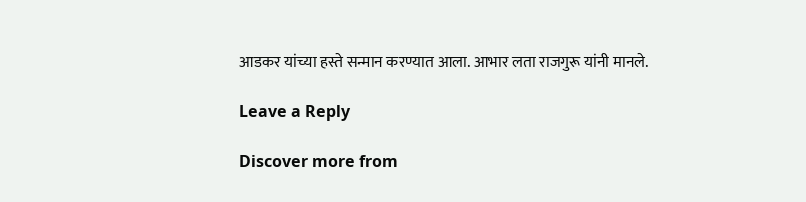आडकर यांच्या हस्ते सन्मान करण्यात आला. आभार लता राजगुरू यांनी मानले.

Leave a Reply

Discover more from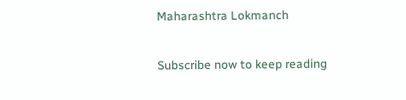Maharashtra Lokmanch

Subscribe now to keep reading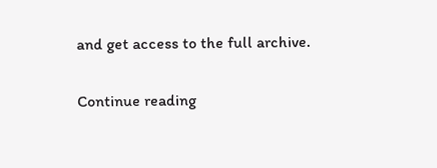and get access to the full archive.

Continue reading